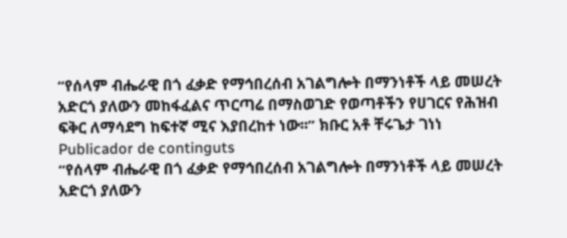“የሰላም ብሔራዊ በጎ ፈቃድ የማኅበረሰብ አገልግሎት በማንነቶች ላይ መሠረት አድርጎ ያለውን መከፋፈልና ጥርጣሬ በማስወገድ የወጣቶችን የሀገርና የሕዝብ ፍቅር ለማሳደግ ከፍተኛ ሚና እያበረከተ ነው፡፡” ክቡር አቶ ቸሩጌታ ገነነ
Publicador de continguts
“የሰላም ብሔራዊ በጎ ፈቃድ የማኅበረሰብ አገልግሎት በማንነቶች ላይ መሠረት አድርጎ ያለውን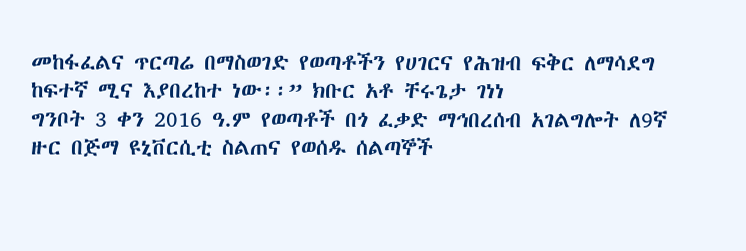መከፋፈልና ጥርጣሬ በማስወገድ የወጣቶችን የሀገርና የሕዝብ ፍቅር ለማሳደግ ከፍተኛ ሚና እያበረከተ ነው፡፡” ክቡር አቶ ቸሩጌታ ገነነ
ግንቦት 3 ቀን 2016 ዓ.ም የወጣቶች በጎ ፈቃድ ማኅበረሰብ አገልግሎት ለ9ኛ ዙር በጅማ ዩኒቨርሲቲ ስልጠና የወሰዱ ሰልጣኞች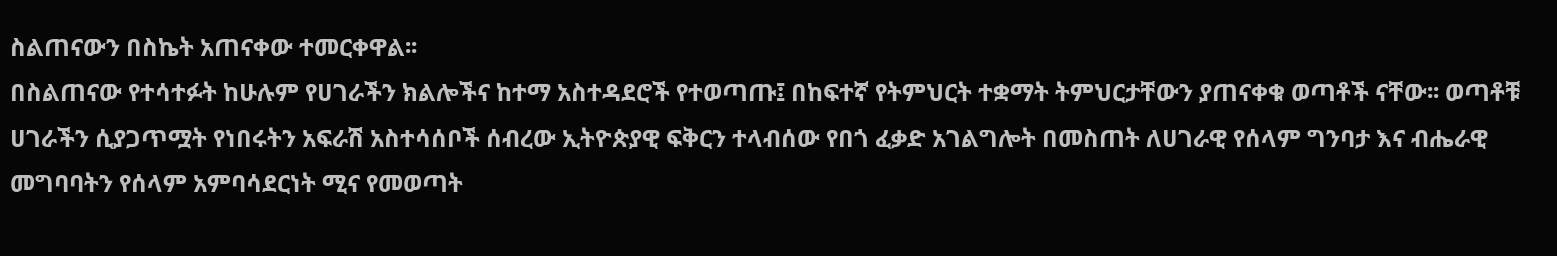ስልጠናውን በስኬት አጠናቀው ተመርቀዋል፡፡
በስልጠናው የተሳተፉት ከሁሉም የሀገራችን ክልሎችና ከተማ አስተዳደሮች የተወጣጡ፤ በከፍተኛ የትምህርት ተቋማት ትምህርታቸውን ያጠናቀቁ ወጣቶች ናቸው፡፡ ወጣቶቹ ሀገራችን ሲያጋጥሟት የነበሩትን አፍራሽ አስተሳሰቦች ሰብረው ኢትዮጵያዊ ፍቅርን ተላብሰው የበጎ ፈቃድ አገልግሎት በመስጠት ለሀገራዊ የሰላም ግንባታ እና ብሔራዊ መግባባትን የሰላም አምባሳደርነት ሚና የመወጣት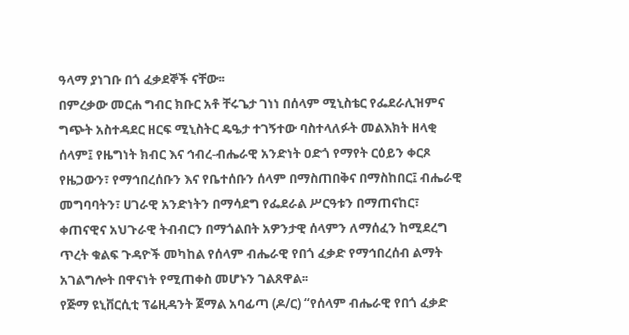ዓላማ ያነገቡ በጎ ፈቃደኞች ናቸው፡፡
በምረቃው መርሐ ግብር ክቡር አቶ ቸሩጌታ ገነነ በሰላም ሚኒስቴር የፌደራሊዝምና ግጭት አስተዳደር ዘርፍ ሚኒስትር ዴዔታ ተገኝተው ባስተላለፉት መልእክት ዘላቂ ሰላም፤ የዜግነት ክብር እና ኅብረ-ብሔራዊ አንድነት ዐድጎ የማየት ርዕይን ቀርጾ የዜጋውን፣ የማኅበረሰቡን እና የቤተሰቡን ሰላም በማስጠበቅና በማስከበር፤ ብሔራዊ መግባባትን፣ ሀገራዊ አንድነትን በማሳደግ የፌደራል ሥርዓቱን በማጠናከር፣ ቀጠናዊና አህጉራዊ ትብብርን በማጎልበት አዎንታዊ ሰላምን ለማሰፈን ከሚደረግ ጥረት ቁልፍ ጉዳዮች መካከል የሰላም ብሔራዊ የበጎ ፈቃድ የማኅበረሰብ ልማት አገልግሎት በዋናነት የሚጠቀስ መሆኑን ገልጸዋል፡፡
የጅማ ዩኒቨርሲቲ ፕሬዚዳንት ጀማል አባፊጣ (ዶ/ር) “የሰላም ብሔራዊ የበጎ ፈቃድ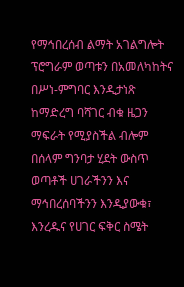የማኅበረሰብ ልማት አገልግሎት ፕሮግራም ወጣቱን በአመለካከትና በሥነ-ምግባር እንዲታነጽ ከማድረግ ባሻገር ብቁ ዜጋን ማፍራት የሚያስችል ብሎም በሰላም ግንባታ ሂደት ውስጥ ወጣቶች ሀገራችንን እና ማኅበረሰባችንን እንዲያውቁ፣ እንረዱና የሀገር ፍቅር ስሜት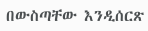በውስጣቸው እንዲሰርጽ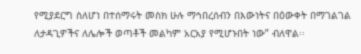የሚያደርግ ስለሆነ በተሰማሩት መስክ ሁሉ ማኅበረሰብን በእውነትና በዕውቀት በማገልገል ለታዳጊዎችና ለሌሎች ወጣቶች መልካም አርአያ የሚሆኑበት ነው” ብለዋል፡፡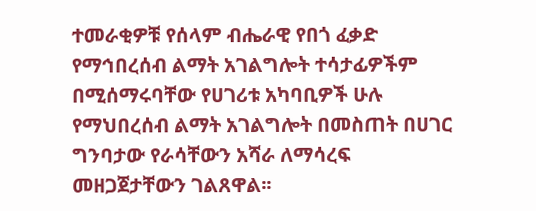ተመራቂዎቹ የሰላም ብሔራዊ የበጎ ፈቃድ የማኅበረሰብ ልማት አገልግሎት ተሳታፊዎችም በሚሰማሩባቸው የሀገሪቱ አካባቢዎች ሁሉ የማህበረሰብ ልማት አገልግሎት በመስጠት በሀገር ግንባታው የራሳቸውን አሻራ ለማሳረፍ መዘጋጀታቸውን ገልጸዋል፡፡